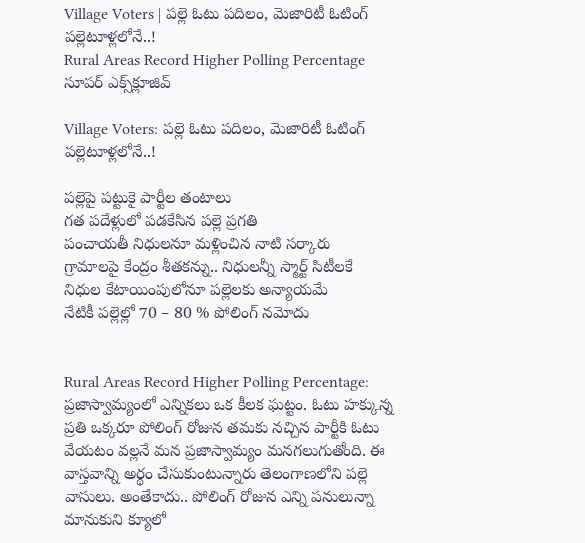Village Voters | పల్లె ఓటు పదిలం, మెజారిటీ ఓటింగ్ పల్లెటూళ్లలోనే..!
Rural Areas Record Higher Polling Percentage
సూపర్ ఎక్స్‌క్లూజివ్

Village Voters: పల్లె ఓటు పదిలం, మెజారిటీ ఓటింగ్ పల్లెటూళ్లలోనే..!

పల్లెపై పట్టుకై పార్టీల తంటాలు
గత పదేళ్లులో పడకేసిన పల్లె ప్రగతి
పంచాయతీ నిధులనూ మళ్లించిన నాటి సర్కారు
గ్రామాలపై కేంద్రం శీతకన్ను.. నిధులన్నీ స్మార్ట్ సిటీలకే
నిధుల కేటాయింపులోనూ పల్లెలకు అన్యాయమే
నేటికీ పల్లెల్లో 70 – 80 % పోలింగ్ నమోదు


Rural Areas Record Higher Polling Percentage: ప్రజాస్వామ్యంలో ఎన్నికలు ఒక కీలక ఘట్టం. ఓటు హక్కున్న ప్రతి ఒక్కరూ పోలింగ్ రోజున తమకు నచ్చిన పార్టీకి ఓటు వేయటం వల్లనే మన ప్రజాస్వామ్యం మనగలుగుతోంది. ఈ వాస్తవాన్ని అర్థం చేసుకుంటున్నారు తెలంగాణలోని పల్లె వాసులు. అంతేకాదు.. పోలింగ్ రోజున ఎన్ని పనులున్నా మానుకుని క్యూలో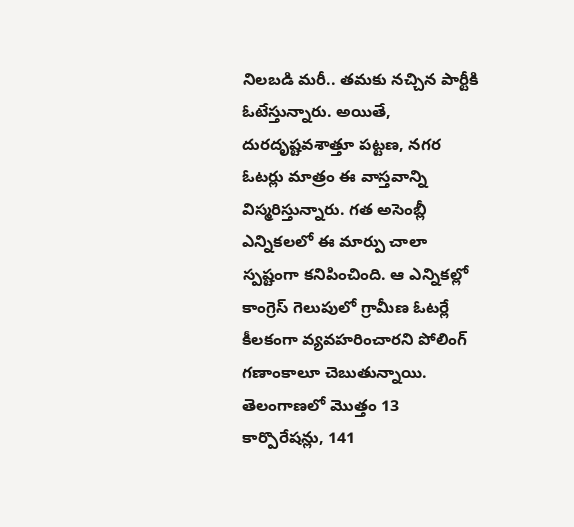నిలబడి మరీ.. తమకు నచ్చిన పార్టీకి ఓటేస్తున్నారు. అయితే, దురదృష్టవశాత్తూ పట్టణ, నగర ఓటర్లు మాత్రం ఈ వాస్తవాన్ని విస్మరిస్తున్నారు. గత అసెంబ్లీ ఎన్నికలలో ఈ మార్పు చాలా స్పష్టంగా కనిపించింది. ఆ ఎన్నికల్లో కాంగ్రెస్ గెలుపులో గ్రామీణ ఓటర్లే కీలకంగా వ్యవహరించారని పోలింగ్ గణాంకాలూ చెబుతున్నాయి. తెలంగాణలో మొత్తం 13 కార్పొరేషన్లు, 141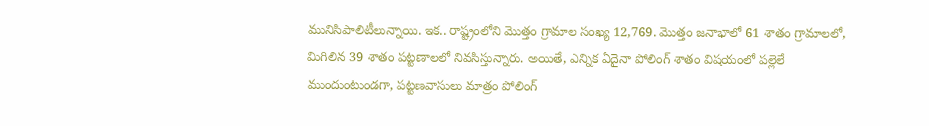మునిసిపాలిటీలున్నాయి. ఇక.. రాష్ట్రంలోని మొత్తం గ్రామాల సంఖ్య 12,769. మొత్తం జనాభాలో 61 శాతం గ్రామాలలో, మిగిలిన 39 శాతం పట్టణాలలో నివసిస్తున్నారు. అయితే, ఎన్నిక ఏదైనా పోలింగ్ శాతం విషయంలో పల్లెలే ముందుంటుండగా, పట్టణవాసులు మాత్రం పోలింగ్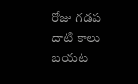రోజు గడప దాటి కాలు బయట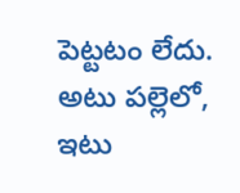పెట్టటం లేదు. అటు పల్లెలో, ఇటు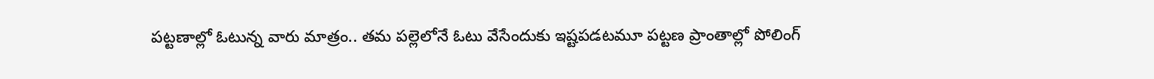పట్టణాల్లో ఓటున్న వారు మాత్రం.. తమ పల్లెలోనే ఓటు వేసేందుకు ఇష్టపడటమూ పట్టణ ప్రాంతాల్లో పోలింగ్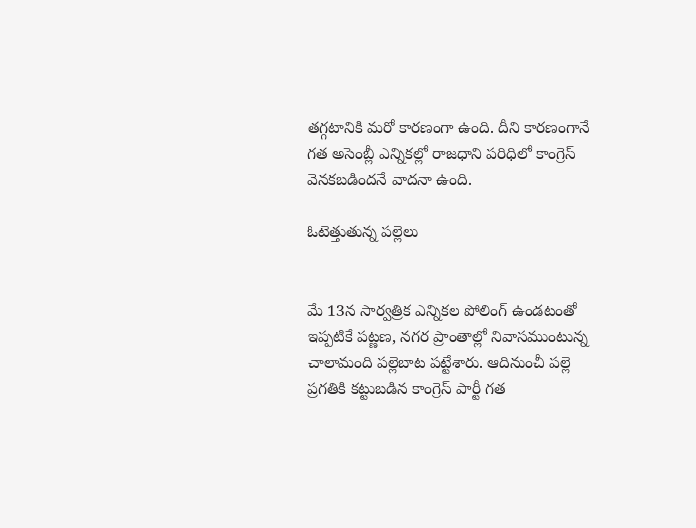తగ్గటానికి మరో కారణంగా ఉంది. దీని కారణంగానే గత అసెంబ్లీ ఎన్నికల్లో రాజధాని పరిధిలో కాంగ్రెస్ వెనకబడిందనే వాదనా ఉంది.

ఓటెత్తుతున్న పల్లెలు


మే 13న సార్వత్రిక ఎన్నికల పోలింగ్ ఉండటంతో ఇప్పటికే పట్ణణ, నగర ప్రాంతాల్లో నివాసముంటున్న చాలామంది పల్లెబాట పట్టేశారు. ఆదినుంచీ పల్లె ప్రగతికి కట్టుబడిన కాంగ్రెస్ పార్టీ గత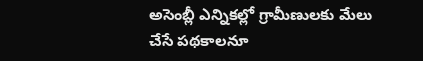అసెంబ్లీ ఎన్నికల్లో గ్రామీణులకు మేలు చేసే పథకాలనూ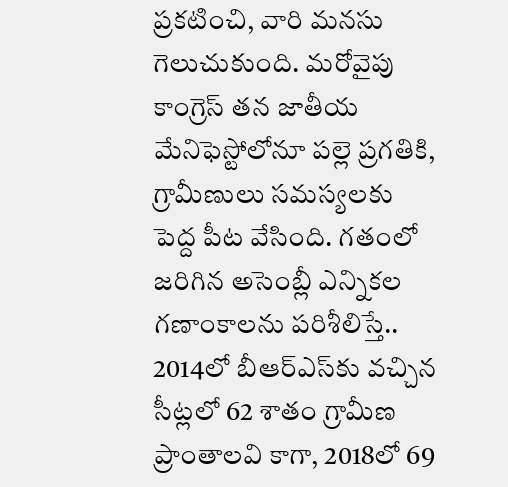ప్రకటించి, వారి మనసు గెలుచుకుంది. మరోవైపు కాంగ్రెస్ తన జాతీయ మేనిఫెస్టోలోనూ పల్లె ప్రగతికి, గ్రామీణులు సమస్యలకు పెద్ద పీట వేసింది. గతంలో జరిగిన అసెంబ్లీ ఎన్నికల గణాంకాలను పరిశీలిస్తే.. 2014లో బీఆర్ఎస్‌కు వచ్చిన సీట్లలో 62 శాతం గ్రామీణ ప్రాంతాలవి కాగా, 2018లో 69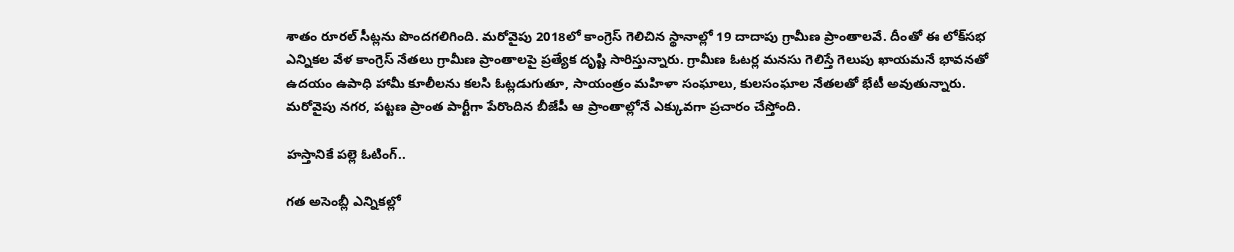శాతం రూరల్ సీట్లను పొందగలిగింది. మరోవైపు 2018లో కాంగ్రెస్‌ గెలిచిన స్థానాల్లో 19 దాదాపు గ్రామీణ ప్రాంతాలవే. దీంతో ఈ లోక్‌సభ ఎన్నికల వేళ కాంగ్రెస్ నేతలు గ్రామీణ ప్రాంతాలపై ప్రత్యేక దృష్టి సారిస్తున్నారు. గ్రామీణ ఓటర్ల మనసు గెలిస్తే గెలుపు ఖాయమనే భావనతో ఉదయం ఉపాధి హామీ కూలీలను కలసి ఓట్లడుగుతూ, సాయంత్రం మహిళా సంఘాలు, కులసంఘాల నేతలతో భేటీ అవుతున్నారు. మరోవైపు నగర, పట్టణ ప్రాంత పార్టీగా పేరొందిన బీజేపీ ఆ ప్రాంతాల్లోనే ఎక్కువగా ప్రచారం చేస్తోంది.

హస్తానికే పల్లె ఓటింగ్..

గత అసెంబ్లీ ఎన్నికల్లో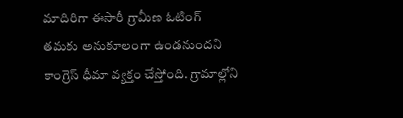మాదిరిగా ఈసారీ గ్రామీణ ఓటింగ్ తమకు అనుకూలంగా ఉండనుందని కాంగ్రెస్ ధీమా వ్యక్తం చేస్తోంది. గ్రామాల్లోని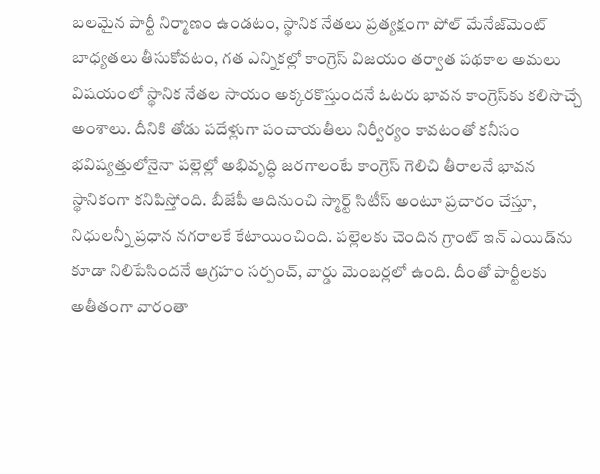బలమైన పార్టీ నిర్మాణం ఉండటం, స్థానిక నేతలు ప్రత్యక్షంగా పోల్ మేనేజ్‌మెంట్ బాధ్యతలు తీసుకోవటం, గత ఎన్నికల్లో కాంగ్రెస్ విజయం తర్వాత పథకాల అమలు విషయంలో స్థానిక నేతల సాయం అక్కరకొస్తుందనే ఓటరు భావన కాంగ్రెస్‌కు కలిసొచ్చే అంశాలు. దీనికి తోడు పదేళ్లుగా పంచాయతీలు నిర్వీర్యం కావటంతో కనీసం భవిష్యత్తులోనైనా పల్లెల్లో అభివృద్ధి జరగాలంటే కాంగ్రెస్ గెలిచి తీరాలనే భావన స్థానికంగా కనిపిస్తోంది. బీజేపీ ఆదినుంచి స్మార్ట్ సిటీస్ అంటూ ప్రచారం చేస్తూ, నిధులన్నీ ప్రధాన నగరాలకే కేటాయించింది. పల్లెలకు చెందిన గ్రాంట్ ఇన్ ఎయిడ్‌ను కూడా నిలిపేసిందనే ఆగ్రహం సర్పంచ్, వార్డు మెంబర్లలో ఉంది. దీంతో పార్టీలకు అతీతంగా వారంతా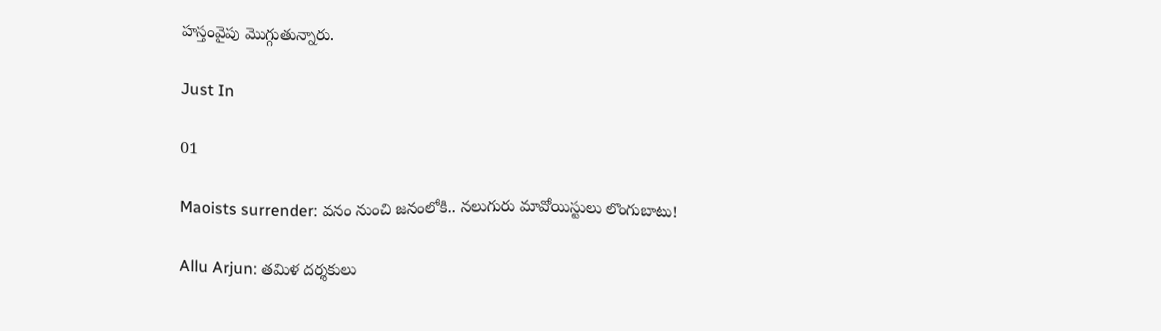హస్తంవైపు మొగ్గుతున్నారు.

Just In

01

Maoists surrender: వనం నుంచి జనంలోకి.. నలుగురు మావోయిస్టులు లొంగుబాటు!

Allu Arjun: తమిళ దర్శకులు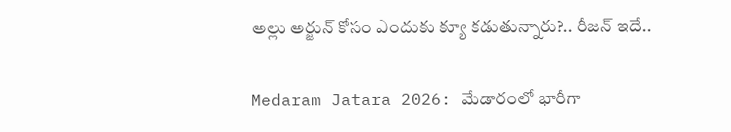అల్లు అర్జున్ కోసం ఎందుకు క్యూ కడుతున్నారు?.. రీజన్ ఇదే..

Medaram Jatara 2026: మేడారంలో భారీగా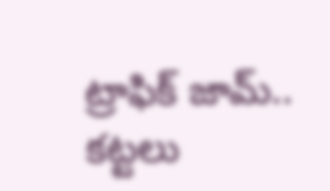ట్రాఫిక్ జామ్.. కట్టలు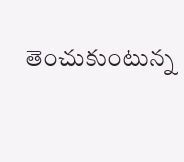తెంచుకుంటున్న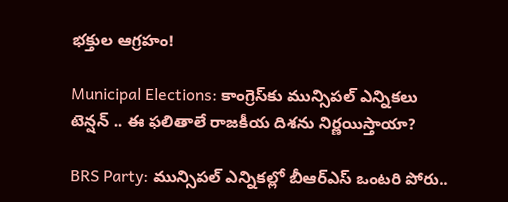భక్తుల ఆగ్రహం!

Municipal Elections: కాంగ్రెస్‌కు మున్సిపల్ ఎన్నికలు టెన్షన్ .. ఈ ఫలితాలే రాజకీయ దిశను నిర్ణయిస్తాయా?

BRS Party: మున్సిపల్ ఎన్నికల్లో బీఆర్ఎస్ ఒంటరి పోరు..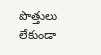పొత్తులు లేకుండా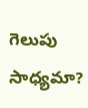గెలుపు సాధ్యమా?